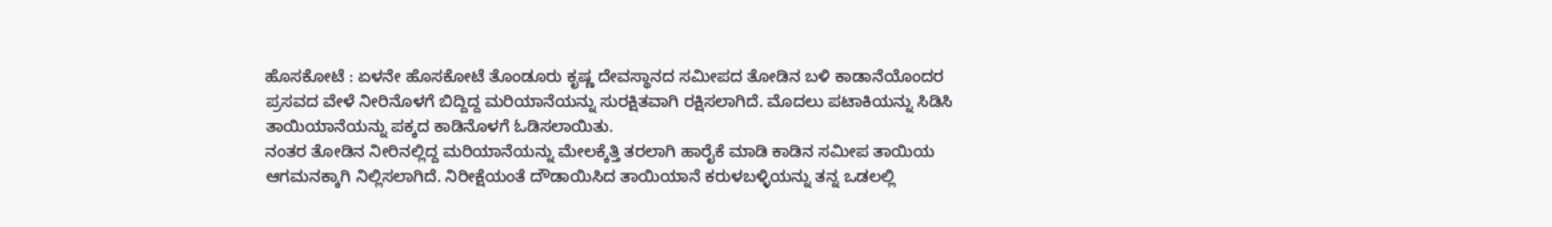ಹೊಸಕೋಟೆ : ಏಳನೇ ಹೊಸಕೋಟೆ ತೊಂಡೂರು ಕೃಷ್ಣ ದೇವಸ್ಥಾನದ ಸಮೀಪದ ತೋಡಿನ ಬಳಿ ಕಾಡಾನೆಯೊಂದರ ಪ್ರಸವದ ವೇಳೆ ನೀರಿನೊಳಗೆ ಬಿದ್ದಿದ್ದ ಮರಿಯಾನೆಯನ್ನು ಸುರಕ್ಷಿತವಾಗಿ ರಕ್ಷಿಸಲಾಗಿದೆ. ಮೊದಲು ಪಟಾಕಿಯನ್ನು ಸಿಡಿಸಿ ತಾಯಿಯಾನೆಯನ್ನು ಪಕ್ಕದ ಕಾಡಿನೊಳಗೆ ಓಡಿಸಲಾಯಿತು.
ನಂತರ ತೋಡಿನ ನೀರಿನಲ್ಲಿದ್ದ ಮರಿಯಾನೆಯನ್ನು ಮೇಲಕ್ಕೆತ್ತಿ ತರಲಾಗಿ ಹಾರೈಕೆ ಮಾಡಿ ಕಾಡಿನ ಸಮೀಪ ತಾಯಿಯ ಆಗಮನಕ್ಕಾಗಿ ನಿಲ್ಲಿಸಲಾಗಿದೆ. ನಿರೀಕ್ಷೆಯಂತೆ ದೌಡಾಯಿಸಿದ ತಾಯಿಯಾನೆ ಕರುಳಬಳ್ಳಿಯನ್ನು ತನ್ನ ಒಡಲಲ್ಲಿ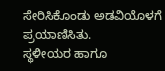ಸೇರಿಸಿಕೊಂಡು ಅಡವಿಯೊಳಗೆ ಪ್ರಯಾಣಿಸಿತು.
ಸ್ಥಳೀಯರ ಹಾಗೂ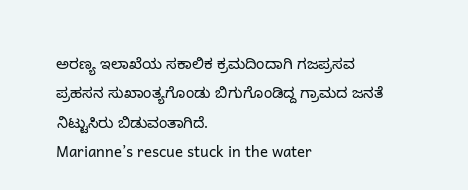ಅರಣ್ಯ ಇಲಾಖೆಯ ಸಕಾಲಿಕ ಕ್ರಮದಿಂದಾಗಿ ಗಜಪ್ರಸವ ಪ್ರಹಸನ ಸುಖಾಂತ್ಯಗೊಂಡು ಬಿಗುಗೊಂಡಿದ್ದ ಗ್ರಾಮದ ಜನತೆ ನಿಟ್ಟುಸಿರು ಬಿಡುವಂತಾಗಿದೆ.
Marianne’s rescue stuck in the water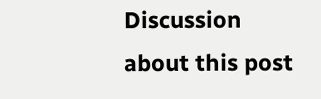Discussion about this post